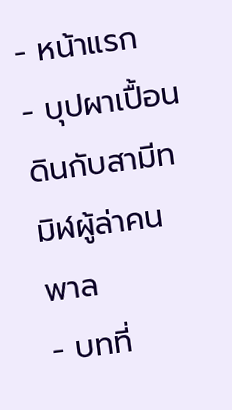- หน้าแรก
- บุปผาเปื้อนดินกับสามีทมิฬผู้ล่าคนพาล
- บทที่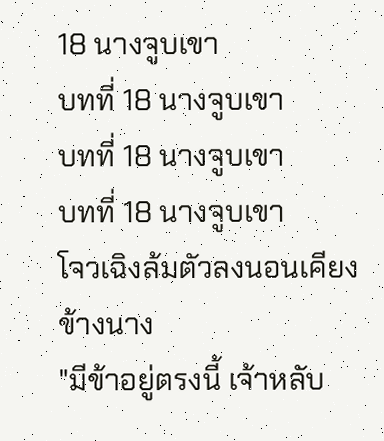18 นางจูบเขา
บทที่ 18 นางจูบเขา
บทที่ 18 นางจูบเขา
บทที่ 18 นางจูบเขา
โจวเฉิงล้มตัวลงนอนเคียงข้างนาง
"มีข้าอยู่ตรงนี้ เจ้าหลับ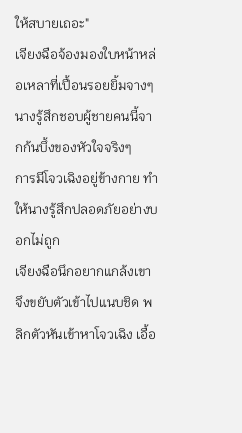ให้สบายเถอะ"
เจียงฉือจ้องมองใบหน้าหล่อเหลาที่เปื้อนรอยยิ้มจางๆ นางรู้สึกชอบผู้ชายคนนี้จากก้นบึ้งของหัวใจจริงๆ
การมีโจวเฉิงอยู่ข้างกาย ทำให้นางรู้สึกปลอดภัยอย่างบอกไม่ถูก
เจียงฉือนึกอยากแกล้งเขา จึงขยับตัวเข้าไปแนบชิด พลิกตัวหันเข้าหาโจวเฉิง เอื้อ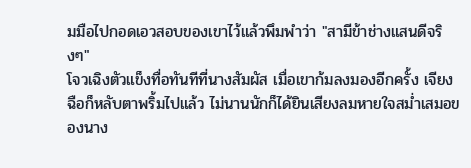มมือไปกอดเอวสอบของเขาไว้แล้วพึมพำว่า "สามีข้าช่างแสนดีจริงๆ"
โจวเฉิงตัวแข็งทื่อทันทีที่นางสัมผัส เมื่อเขาก้มลงมองอีกครั้ง เจียงฉือก็หลับตาพริ้มไปแล้ว ไม่นานนักก็ได้ยินเสียงลมหายใจสม่ำเสมอของนาง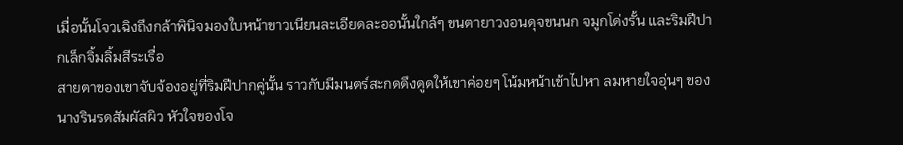เมื่อนั้นโจวเฉิงถึงกล้าพินิจมองใบหน้าขาวเนียนละเอียดละออนั้นใกล้ๆ ขนตายาวงอนดุจขนนก จมูกโด่งรั้น และริมฝีปากเล็กจิ้มลิ้มสีระเรื่อ
สายตาของเขาจับจ้องอยู่ที่ริมฝีปากคู่นั้น ราวกับมีมนตร์สะกดดึงดูดให้เขาค่อยๆ โน้มหน้าเข้าไปหา ลมหายใจอุ่นๆ ของนางรินรดสัมผัสผิว หัวใจของโจ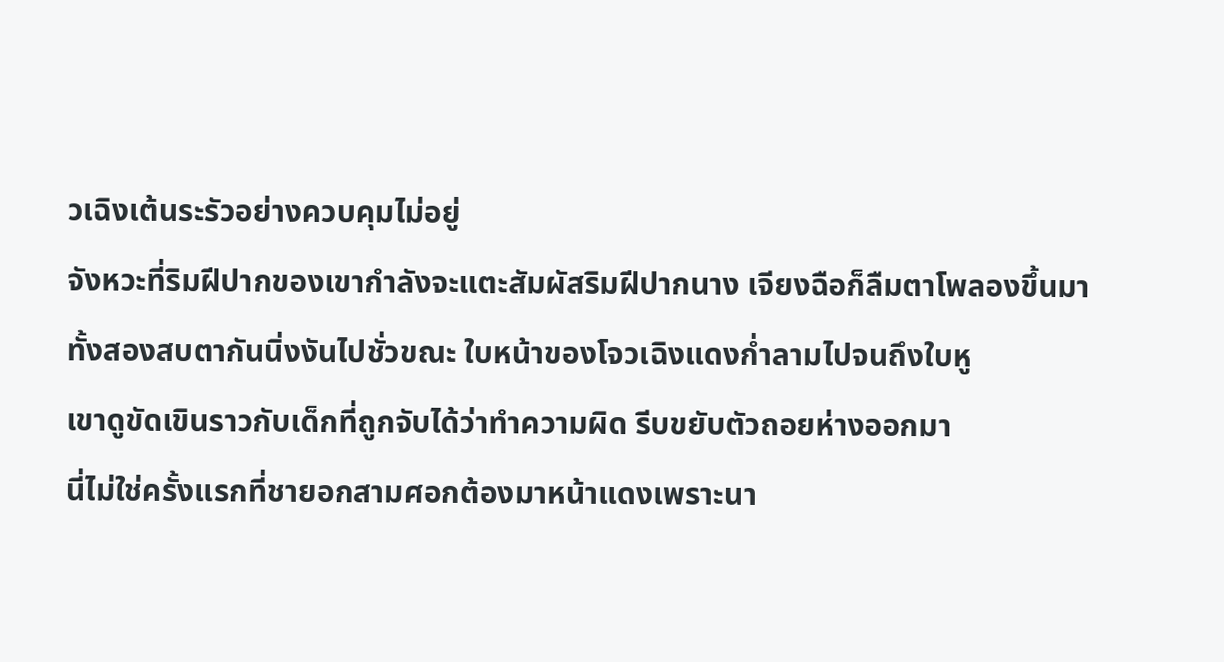วเฉิงเต้นระรัวอย่างควบคุมไม่อยู่
จังหวะที่ริมฝีปากของเขากำลังจะแตะสัมผัสริมฝีปากนาง เจียงฉือก็ลืมตาโพลองขึ้นมา
ทั้งสองสบตากันนิ่งงันไปชั่วขณะ ใบหน้าของโจวเฉิงแดงก่ำลามไปจนถึงใบหู
เขาดูขัดเขินราวกับเด็กที่ถูกจับได้ว่าทำความผิด รีบขยับตัวถอยห่างออกมา
นี่ไม่ใช่ครั้งแรกที่ชายอกสามศอกต้องมาหน้าแดงเพราะนา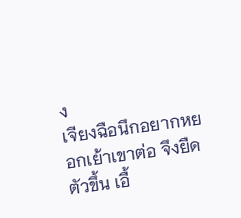ง
เจียงฉือนึกอยากหยอกเย้าเขาต่อ จึงยืดตัวขึ้น เอื้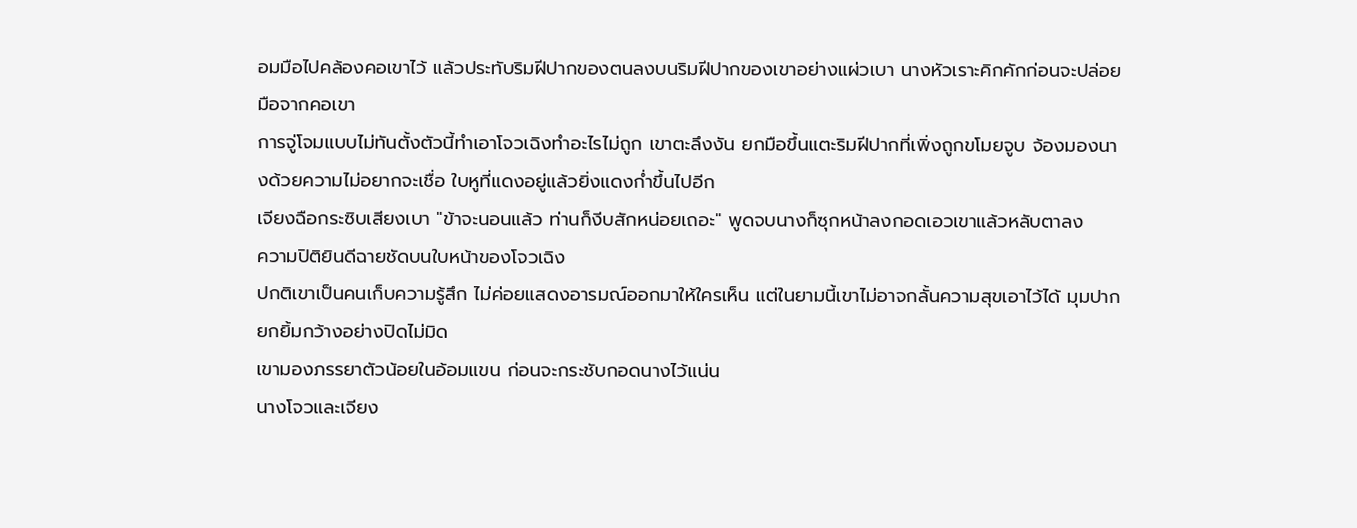อมมือไปคล้องคอเขาไว้ แล้วประทับริมฝีปากของตนลงบนริมฝีปากของเขาอย่างแผ่วเบา นางหัวเราะคิกคักก่อนจะปล่อยมือจากคอเขา
การจู่โจมแบบไม่ทันตั้งตัวนี้ทำเอาโจวเฉิงทำอะไรไม่ถูก เขาตะลึงงัน ยกมือขึ้นแตะริมฝีปากที่เพิ่งถูกขโมยจูบ จ้องมองนางด้วยความไม่อยากจะเชื่อ ใบหูที่แดงอยู่แล้วยิ่งแดงก่ำขึ้นไปอีก
เจียงฉือกระซิบเสียงเบา "ข้าจะนอนแล้ว ท่านก็งีบสักหน่อยเถอะ" พูดจบนางก็ซุกหน้าลงกอดเอวเขาแล้วหลับตาลง
ความปิติยินดีฉายชัดบนใบหน้าของโจวเฉิง
ปกติเขาเป็นคนเก็บความรู้สึก ไม่ค่อยแสดงอารมณ์ออกมาให้ใครเห็น แต่ในยามนี้เขาไม่อาจกลั้นความสุขเอาไว้ได้ มุมปากยกยิ้มกว้างอย่างปิดไม่มิด
เขามองภรรยาตัวน้อยในอ้อมแขน ก่อนจะกระชับกอดนางไว้แน่น
นางโจวและเจียง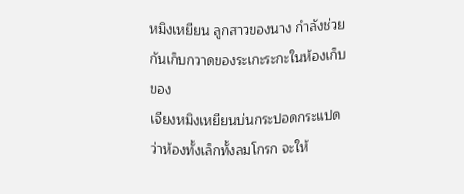หมิงเหยียน ลูกสาวของนาง กำลังช่วยกันเก็บกวาดของระเกะระกะในห้องเก็บของ
เจียงหมิงเหยียนบ่นกระปอดกระแปดว่าห้องทั้งเล็กทั้งลมโกรก จะให้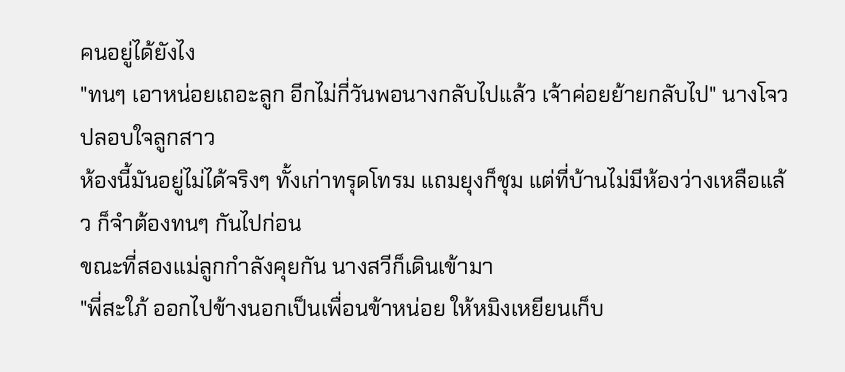คนอยู่ได้ยังไง
"ทนๆ เอาหน่อยเถอะลูก อีกไม่กี่วันพอนางกลับไปแล้ว เจ้าค่อยย้ายกลับไป" นางโจวปลอบใจลูกสาว
ห้องนี้มันอยู่ไม่ได้จริงๆ ทั้งเก่าทรุดโทรม แถมยุงก็ชุม แต่ที่บ้านไม่มีห้องว่างเหลือแล้ว ก็จำต้องทนๆ กันไปก่อน
ขณะที่สองแม่ลูกกำลังคุยกัน นางสวีก็เดินเข้ามา
"พี่สะใภ้ ออกไปข้างนอกเป็นเพื่อนข้าหน่อย ให้หมิงเหยียนเก็บ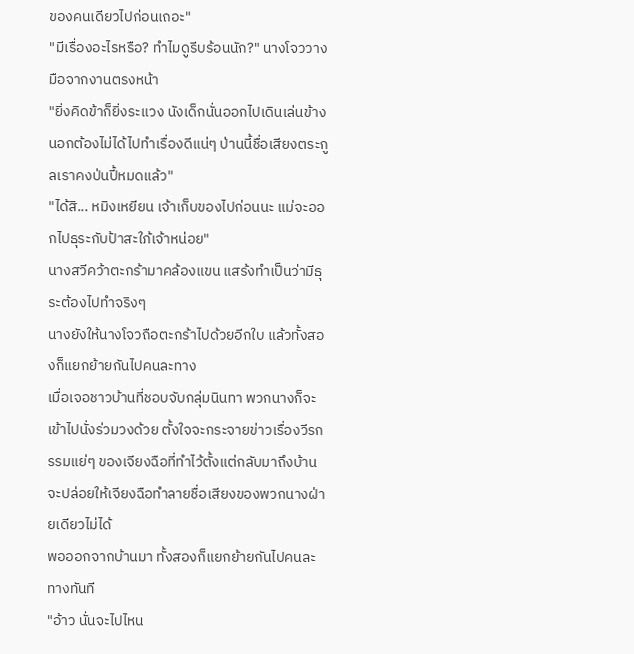ของคนเดียวไปก่อนเถอะ"
"มีเรื่องอะไรหรือ? ทำไมดูรีบร้อนนัก?" นางโจววางมือจากงานตรงหน้า
"ยิ่งคิดข้าก็ยิ่งระแวง นังเด็กนั่นออกไปเดินเล่นข้างนอกต้องไม่ได้ไปทำเรื่องดีแน่ๆ ป่านนี้ชื่อเสียงตระกูลเราคงป่นปี้หมดแล้ว"
"ได้สิ... หมิงเหยียน เจ้าเก็บของไปก่อนนะ แม่จะออกไปธุระกับป้าสะใภ้เจ้าหน่อย"
นางสวีคว้าตะกร้ามาคล้องแขน แสร้งทำเป็นว่ามีธุระต้องไปทำจริงๆ
นางยังให้นางโจวถือตะกร้าไปด้วยอีกใบ แล้วทั้งสองก็แยกย้ายกันไปคนละทาง
เมื่อเจอชาวบ้านที่ชอบจับกลุ่มนินทา พวกนางก็จะเข้าไปนั่งร่วมวงด้วย ตั้งใจจะกระจายข่าวเรื่องวีรกรรมแย่ๆ ของเจียงฉือที่ทำไว้ตั้งแต่กลับมาถึงบ้าน
จะปล่อยให้เจียงฉือทำลายชื่อเสียงของพวกนางฝ่ายเดียวไม่ได้
พอออกจากบ้านมา ทั้งสองก็แยกย้ายกันไปคนละทางทันที
"อ้าว นั่นจะไปไหน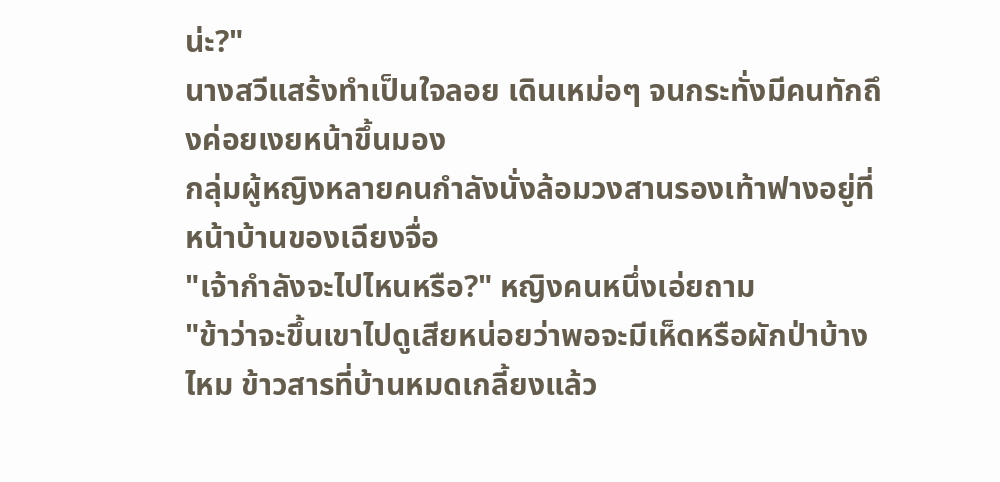น่ะ?"
นางสวีแสร้งทำเป็นใจลอย เดินเหม่อๆ จนกระทั่งมีคนทักถึงค่อยเงยหน้าขึ้นมอง
กลุ่มผู้หญิงหลายคนกำลังนั่งล้อมวงสานรองเท้าฟางอยู่ที่หน้าบ้านของเฉียงจื่อ
"เจ้ากำลังจะไปไหนหรือ?" หญิงคนหนึ่งเอ่ยถาม
"ข้าว่าจะขึ้นเขาไปดูเสียหน่อยว่าพอจะมีเห็ดหรือผักป่าบ้างไหม ข้าวสารที่บ้านหมดเกลี้ยงแล้ว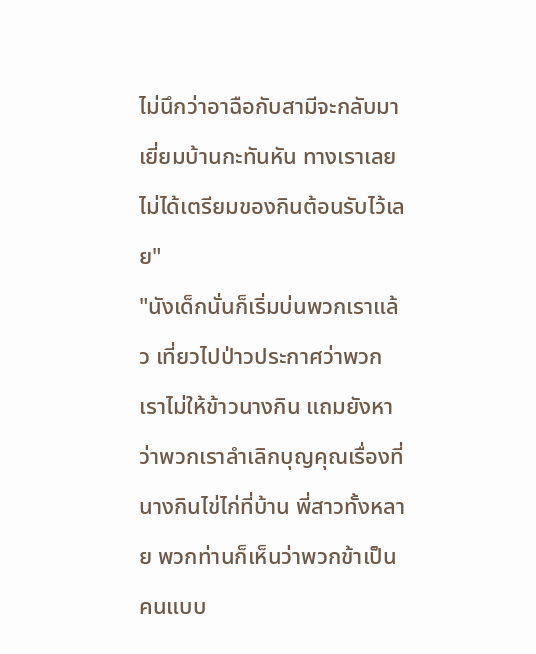ไม่นึกว่าอาฉือกับสามีจะกลับมาเยี่ยมบ้านกะทันหัน ทางเราเลยไม่ได้เตรียมของกินต้อนรับไว้เลย"
"นังเด็กนั่นก็เริ่มบ่นพวกเราแล้ว เที่ยวไปป่าวประกาศว่าพวกเราไม่ให้ข้าวนางกิน แถมยังหาว่าพวกเราลำเลิกบุญคุณเรื่องที่นางกินไข่ไก่ที่บ้าน พี่สาวทั้งหลาย พวกท่านก็เห็นว่าพวกข้าเป็นคนแบบ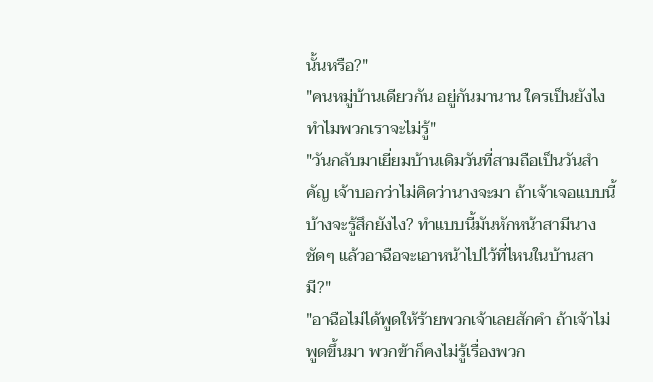นั้นหรือ?"
"คนหมู่บ้านเดียวกัน อยู่กันมานาน ใครเป็นยังไงทำไมพวกเราจะไม่รู้"
"วันกลับมาเยี่ยมบ้านเดิมวันที่สามถือเป็นวันสำคัญ เจ้าบอกว่าไม่คิดว่านางจะมา ถ้าเจ้าเจอแบบนี้บ้างจะรู้สึกยังไง? ทำแบบนี้มันหักหน้าสามีนางชัดๆ แล้วอาฉือจะเอาหน้าไปไว้ที่ไหนในบ้านสามี?"
"อาฉือไม่ได้พูดให้ร้ายพวกเจ้าเลยสักคำ ถ้าเจ้าไม่พูดขึ้นมา พวกข้าก็คงไม่รู้เรื่องพวก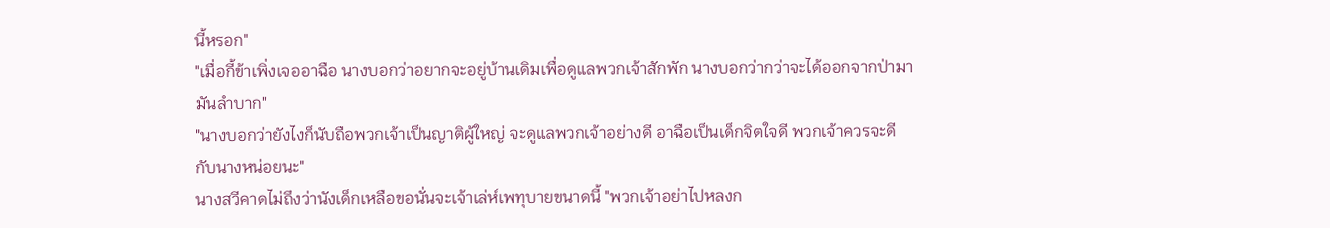นี้หรอก"
"เมื่อกี้ข้าเพิ่งเจออาฉือ นางบอกว่าอยากจะอยู่บ้านเดิมเพื่อดูแลพวกเจ้าสักพัก นางบอกว่ากว่าจะได้ออกจากป่ามามันลำบาก"
"นางบอกว่ายังไงก็นับถือพวกเจ้าเป็นญาติผู้ใหญ่ จะดูแลพวกเจ้าอย่างดี อาฉือเป็นเด็กจิตใจดี พวกเจ้าควรจะดีกับนางหน่อยนะ"
นางสวีคาดไม่ถึงว่านังเด็กเหลือขอนั่นจะเจ้าเล่ห์เพทุบายขนาดนี้ "พวกเจ้าอย่าไปหลงก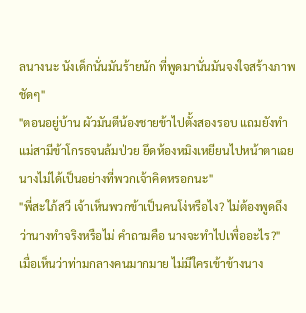ลนางนะ นังเด็กนั่นมันร้ายนัก ที่พูดมานั่นมันจงใจสร้างภาพชัดๆ"
"ตอนอยู่บ้าน ผัวมันตีน้องชายข้าไปตั้งสองรอบ แถมยังทำแม่สามีข้าโกรธจนล้มป่วย ยึดห้องหมิงเหยียนไปหน้าตาเฉย นางไม่ได้เป็นอย่างที่พวกเจ้าคิดหรอกนะ"
"พี่สะใภ้สวี เจ้าเห็นพวกข้าเป็นคนโง่หรือไง? ไม่ต้องพูดถึงว่านางทำจริงหรือไม่ คำถามคือ นางจะทำไปเพื่ออะไร?"
เมื่อเห็นว่าท่ามกลางคนมากมาย ไม่มีใครเข้าข้างนาง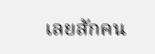เลยสักคน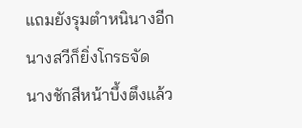แถมยังรุมตำหนินางอีก นางสวีก็ยิ่งโกรธจัด
นางชักสีหน้าบึ้งตึงแล้ว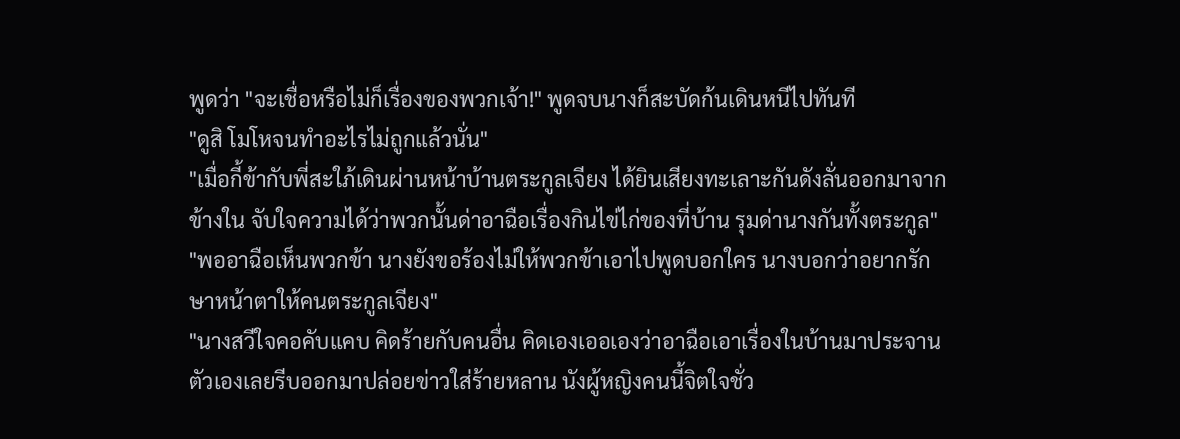พูดว่า "จะเชื่อหรือไม่ก็เรื่องของพวกเจ้า!" พูดจบนางก็สะบัดก้นเดินหนีไปทันที
"ดูสิ โมโหจนทำอะไรไม่ถูกแล้วนั่น"
"เมื่อกี้ข้ากับพี่สะใภ้เดินผ่านหน้าบ้านตระกูลเจียง ได้ยินเสียงทะเลาะกันดังลั่นออกมาจากข้างใน จับใจความได้ว่าพวกนั้นด่าอาฉือเรื่องกินไข่ไก่ของที่บ้าน รุมด่านางกันทั้งตระกูล"
"พออาฉือเห็นพวกข้า นางยังขอร้องไม่ให้พวกข้าเอาไปพูดบอกใคร นางบอกว่าอยากรักษาหน้าตาให้คนตระกูลเจียง"
"นางสวีใจคอคับแคบ คิดร้ายกับคนอื่น คิดเองเออเองว่าอาฉือเอาเรื่องในบ้านมาประจาน ตัวเองเลยรีบออกมาปล่อยข่าวใส่ร้ายหลาน นังผู้หญิงคนนี้จิตใจชั่ว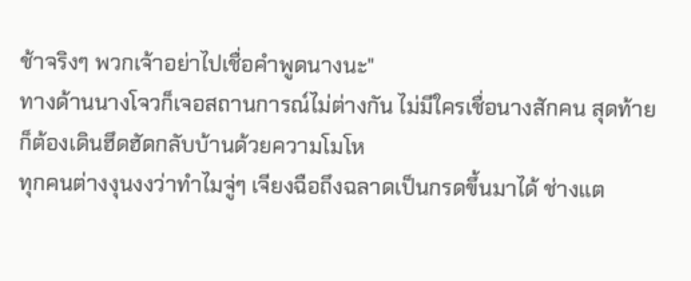ช้าจริงๆ พวกเจ้าอย่าไปเชื่อคำพูดนางนะ"
ทางด้านนางโจวก็เจอสถานการณ์ไม่ต่างกัน ไม่มีใครเชื่อนางสักคน สุดท้ายก็ต้องเดินฮึดฮัดกลับบ้านด้วยความโมโห
ทุกคนต่างงุนงงว่าทำไมจู่ๆ เจียงฉือถึงฉลาดเป็นกรดขึ้นมาได้ ช่างแต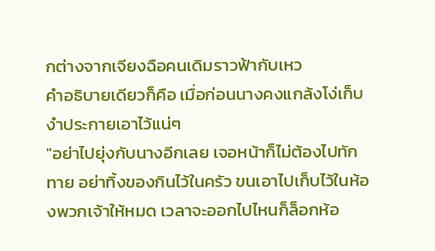กต่างจากเจียงฉือคนเดิมราวฟ้ากับเหว
คำอธิบายเดียวก็คือ เมื่อก่อนนางคงแกล้งโง่เก็บงำประกายเอาไว้แน่ๆ
"อย่าไปยุ่งกับนางอีกเลย เจอหน้าก็ไม่ต้องไปทักทาย อย่าทิ้งของกินไว้ในครัว ขนเอาไปเก็บไว้ในห้องพวกเจ้าให้หมด เวลาจะออกไปไหนก็ล็อกห้อ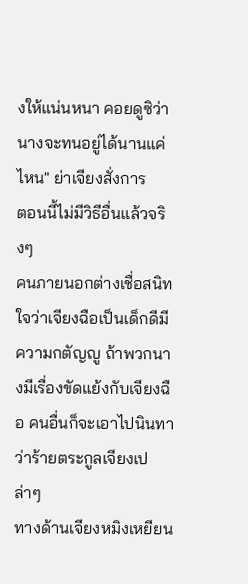งให้แน่นหนา คอยดูซิว่านางจะทนอยู่ได้นานแค่ไหน" ย่าเจียงสั่งการ
ตอนนี้ไม่มีวิธีอื่นแล้วจริงๆ
คนภายนอกต่างเชื่อสนิทใจว่าเจียงฉือเป็นเด็กดีมีความกตัญญู ถ้าพวกนางมีเรื่องขัดแย้งกับเจียงฉือ คนอื่นก็จะเอาไปนินทาว่าร้ายตระกูลเจียงเปล่าๆ
ทางด้านเจียงหมิงเหยียน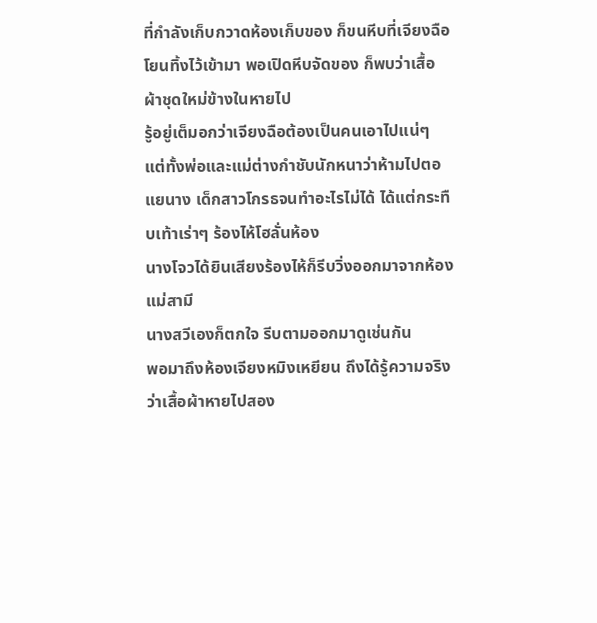ที่กำลังเก็บกวาดห้องเก็บของ ก็ขนหีบที่เจียงฉือโยนทิ้งไว้เข้ามา พอเปิดหีบจัดของ ก็พบว่าเสื้อผ้าชุดใหม่ข้างในหายไป
รู้อยู่เต็มอกว่าเจียงฉือต้องเป็นคนเอาไปแน่ๆ
แต่ทั้งพ่อและแม่ต่างกำชับนักหนาว่าห้ามไปตอแยนาง เด็กสาวโกรธจนทำอะไรไม่ได้ ได้แต่กระทืบเท้าเร่าๆ ร้องไห้โฮลั่นห้อง
นางโจวได้ยินเสียงร้องไห้ก็รีบวิ่งออกมาจากห้องแม่สามี
นางสวีเองก็ตกใจ รีบตามออกมาดูเช่นกัน
พอมาถึงห้องเจียงหมิงเหยียน ถึงได้รู้ความจริงว่าเสื้อผ้าหายไปสอง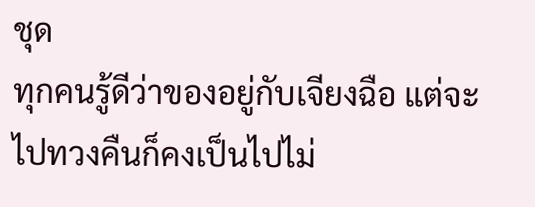ชุด
ทุกคนรู้ดีว่าของอยู่กับเจียงฉือ แต่จะไปทวงคืนก็คงเป็นไปไม่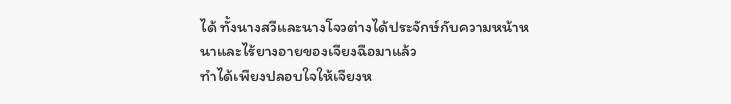ได้ ทั้งนางสวีและนางโจวต่างได้ประจักษ์กับความหน้าหนาและไร้ยางอายของเจียงฉือมาแล้ว
ทำได้เพียงปลอบใจให้เจียงห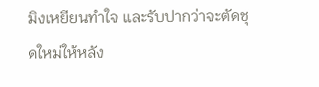มิงเหยียนทำใจ และรับปากว่าจะตัดชุดใหม่ให้หลัง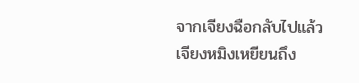จากเจียงฉือกลับไปแล้ว
เจียงหมิงเหยียนถึง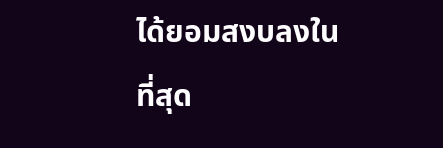ได้ยอมสงบลงในที่สุด